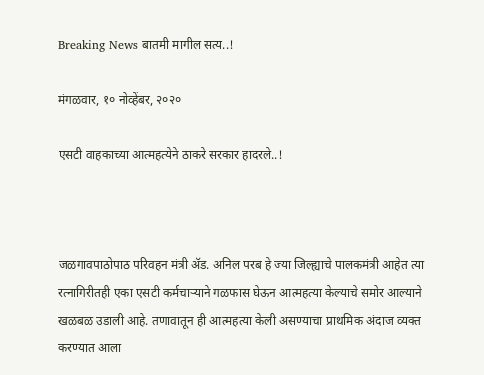Breaking News बातमी मागील सत्य..!

मंगळवार, १० नोव्हेंबर, २०२०

एसटी वाहकाच्या आत्महत्येने ठाकरे सरकार हादरले..!



जळगावपाठोपाठ परिवहन मंत्री ॲड. अनिल परब हे ज्या जिल्ह्याचे पालकमंत्री आहेत त्या रत्नागिरीतही एका एसटी कर्मचाऱ्याने गळफास घेऊन आत्महत्या केल्याचे समोर आल्याने खळबळ उडाली आहे. तणावातून ही आत्महत्या केली असण्याचा प्राथमिक अंदाज व्यक्त करण्यात आला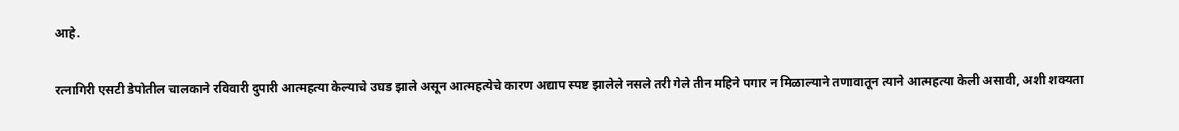आहे.

रत्नागिरी एसटी डेपोतील चालकाने रविवारी दुपारी आत्महत्या केल्याचे उघड झाले असून आत्महत्येचे कारण अद्याप स्पष्ट झालेले नसले तरी गेले तीन महिने पगार न मिळाल्याने तणावातून त्याने आत्महत्या केली असावी, अशी शक्यता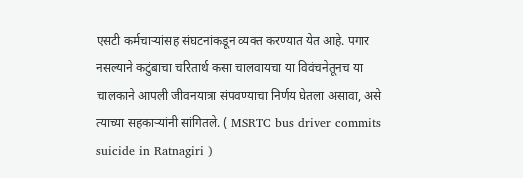एसटी कर्मचाऱ्यांसह संघटनांकडून व्यक्त करण्यात येत आहे. पगार नसल्याने कटुंबाचा चरितार्थ कसा चालवायचा या विवंचनेतूनच या चालकाने आपली जीवनयात्रा संपवण्याचा निर्णय घेतला असावा, असे त्याच्या सहकाऱ्यांनी सांगितले. ( MSRTC bus driver commits suicide in Ratnagiri )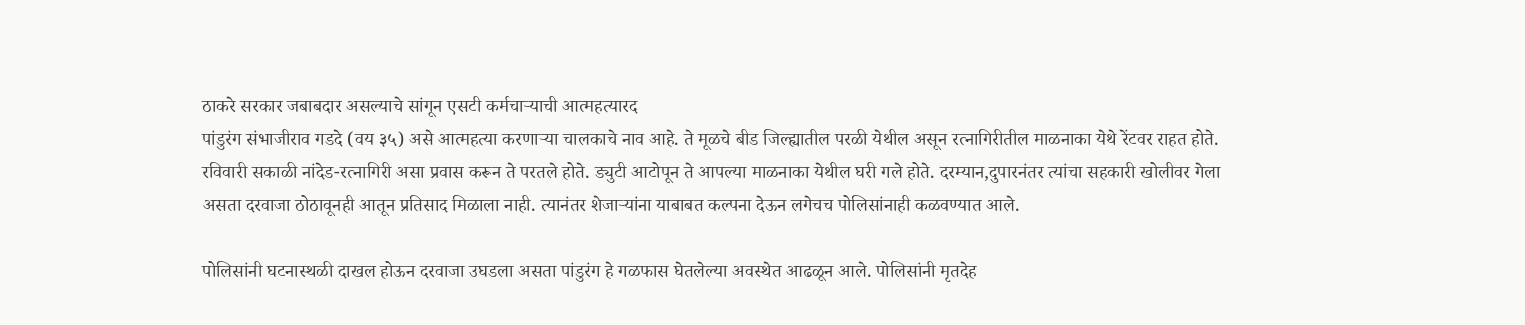ठाकरे सरकार जबाबदार असल्याचे सांगून एसटी कर्मचाऱ्याची आत्महत्यारद
पांडुरंग संभाजीराव गडदे (वय ३५) असे आत्महत्या करणाऱ्या चालकाचे नाव आहे. ते मूळचे बीड जिल्ह्यातील परळी येथील असून रत्नागिरीतील माळनाका येथे रेंटवर राहत होते. रविवारी सकाळी नांदेड-रत्नागिरी असा प्रवास करून ते परतले होते. ड्युटी आटोपून ते आपल्या माळनाका येथील घरी गले होते. दरम्यान,दुपारनंतर त्यांचा सहकारी खोलीवर गेला असता दरवाजा ठोठावूनही आतून प्रतिसाद मिळाला नाही. त्यानंतर शेजाऱ्यांना याबाबत कल्पना देऊन लगेचच पोलिसांनाही कळवण्यात आले.

पोलिसांनी घटनास्थळी दाखल होऊन दरवाजा उघडला असता पांडुरंग हे गळफास घेतलेल्या अवस्थेत आढळून आले. पोलिसांनी मृतदेह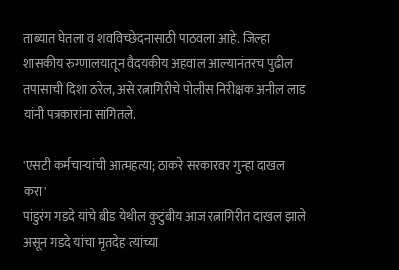ताब्यात घेतला व शवविच्छेदनासाठी पाठवला आहे. जिल्हा शासकीय रुग्णालयातून वैदयकीय अहवाल आल्यानंतरच पुढील तपासाची दिशा ठरेल, असे रत्नागिरीचे पोलीस निरीक्षक अनील लाड यांनी पत्रकारांना सांगितले.

'एसटी कर्मचाऱ्यांची आत्महत्या; ठाकरे सरकारवर गुन्हा दाखल करा'
पांडुरंग गडदे यांचे बीड येथील कुटुंबीय आज रत्नागिरीत दाखल झाले असून गडदे यांचा मृतदेह त्यांच्या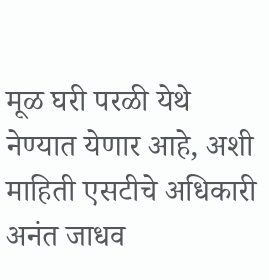मूळ घरी परळी येथे नेण्यात येणार आहे, अशी माहिती एसटीचे अधिकारी अनंत जाधव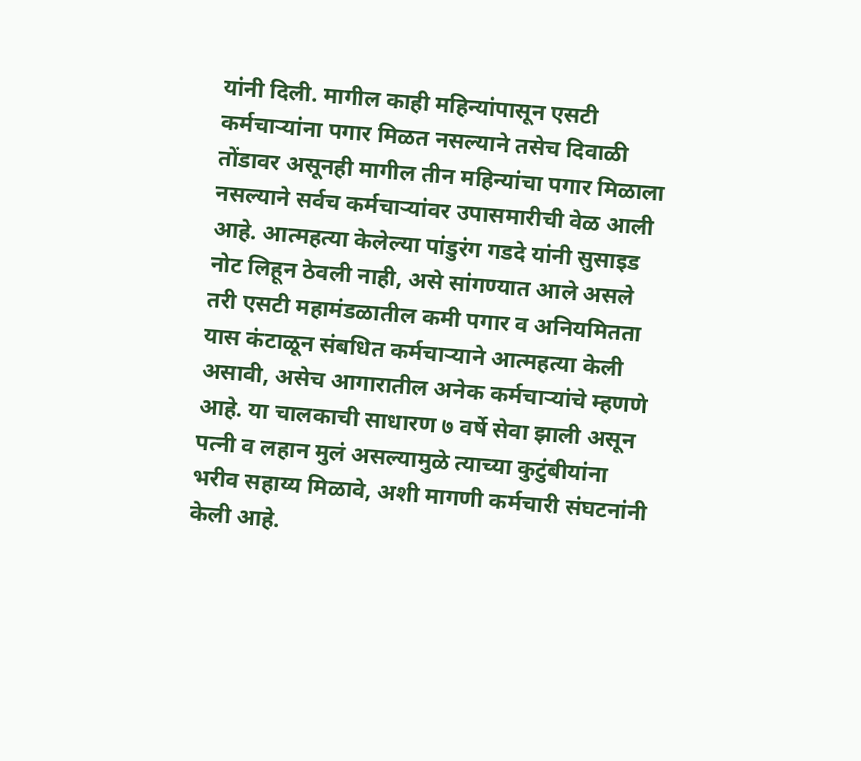यांनी दिली. मागील काही महिन्यांपासून एसटी कर्मचाऱ्यांना पगार मिळत नसल्याने तसेच दिवाळी तोंडावर असूनही मागील तीन महिन्यांचा पगार मिळाला नसल्याने सर्वच कर्मचाऱ्यांवर उपासमारीची वेळ आली आहे. आत्महत्या केलेल्या पांडुरंग गडदे यांनी सुसाइड नोट लिहून ठेवली नाही, असे सांगण्यात आले असले तरी एसटी महामंडळातील कमी पगार व अनियमितता यास कंटाळून संबधित कर्मचाऱ्याने आत्महत्या केली असावी, असेच आगारातील अनेक कर्मचाऱ्यांचे म्हणणे आहे. या चालकाची साधारण ७ वर्षे सेवा झाली असून पत्नी व लहान मुलं असल्यामुळे त्याच्या कुटुंबीयांना भरीव सहाय्य मिळावे, अशी मागणी कर्मचारी संघटनांनी केली आहे.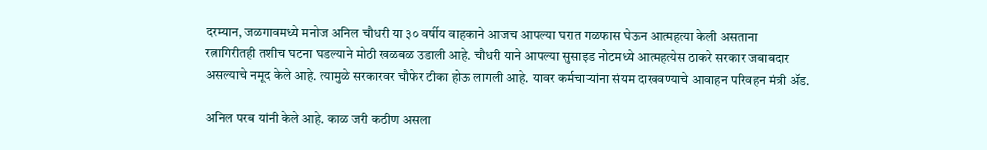दरम्यान, जळगावमध्ये मनोज अनिल चौधरी या ३० वर्षीय वाहकाने आजच आपल्या घरात गळफास घेऊन आत्महत्या केली असताना रत्नागिरीतही तशीच घटना घडल्याने मोठी खळबळ उडाली आहे. चौधरी याने आपल्या सुसाइड नोटमध्ये आत्महत्येस ठाकरे सरकार जबाबदार असल्याचे नमूद केले आहे. त्यामुळे सरकारवर चौफेर टीका होऊ लागली आहे. यावर कर्मचाऱ्यांना संयम दाखवण्याचे आवाहन परिवहन मंत्री ॲड.

अनिल परब यांनी केले आहे. काळ जरी कठीण असला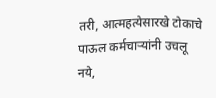तरी, आत्महत्येसारखे टोकाचे पाऊल कर्मचाऱ्यांनी उचलू नये,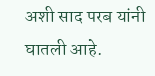अशी साद परब यांनी घातली आहे.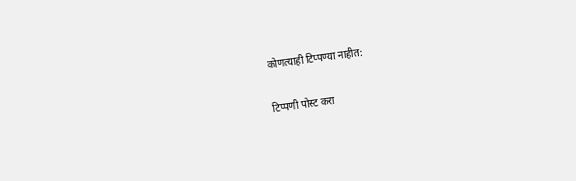कोणत्याही टिप्पण्‍या नाहीत:

टिप्पणी पोस्ट करा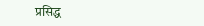प्रसिद्ध